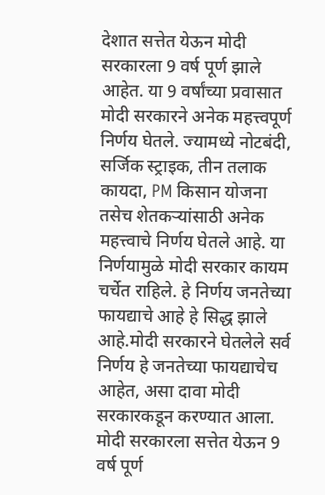देशात सत्तेत येऊन मोदी सरकारला 9 वर्ष पूर्ण झाले आहेत. या 9 वर्षांच्या प्रवासात मोदी सरकारने अनेक महत्त्वपूर्ण निर्णय घेतले. ज्यामध्ये नोटबंदी, सर्जिक स्ट्राइक, तीन तलाक कायदा, PM किसान योजना तसेच शेतकऱ्यांसाठी अनेक महत्त्वाचे निर्णय घेतले आहे. या निर्णयामुळे मोदी सरकार कायम चर्चेत राहिले. हे निर्णय जनतेच्या फायद्याचे आहे हे सिद्ध झाले आहे.मोदी सरकारने घेतलेले सर्व निर्णय हे जनतेच्या फायद्याचेच आहेत, असा दावा मोदी सरकारकडून करण्यात आला. मोदी सरकारला सत्तेत येऊन 9 वर्ष पूर्ण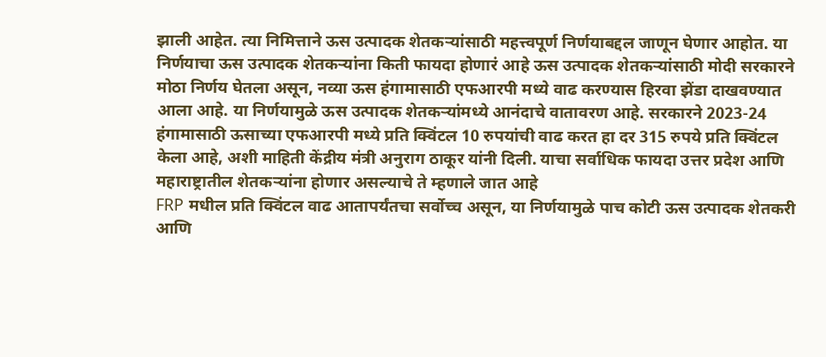झाली आहेत. त्या निमित्ताने ऊस उत्पादक शेतकऱ्यांसाठी महत्त्वपूर्ण निर्णयाबद्दल जाणून घेणार आहोत. या निर्णयाचा ऊस उत्पादक शेतकऱ्यांना किती फायदा होणारं आहे ऊस उत्पादक शेतकऱ्यांसाठी मोदी सरकारने मोठा निर्णय घेतला असून, नव्या ऊस हंगामासाठी एफआरपी मध्ये वाढ करण्यास हिरवा झेंडा दाखवण्यात आला आहे. या निर्णयामुळे ऊस उत्पादक शेतकऱ्यांमध्ये आनंदाचे वातावरण आहे. सरकारने 2023-24 हंगामासाठी ऊसाच्या एफआरपी मध्ये प्रति क्विंटल 10 रुपयांची वाढ करत हा दर 315 रुपये प्रति क्विंटल केला आहे, अशी माहिती केंद्रीय मंत्री अनुराग ठाकूर यांनी दिली. याचा सर्वाधिक फायदा उत्तर प्रदेश आणि महाराष्ट्रातील शेतकऱ्यांना होणार असल्याचे ते म्हणाले जात आहे
FRP मधील प्रति क्विंटल वाढ आतापर्यंतचा सर्वोच्च असून, या निर्णयामुळे पाच कोटी ऊस उत्पादक शेतकरी आणि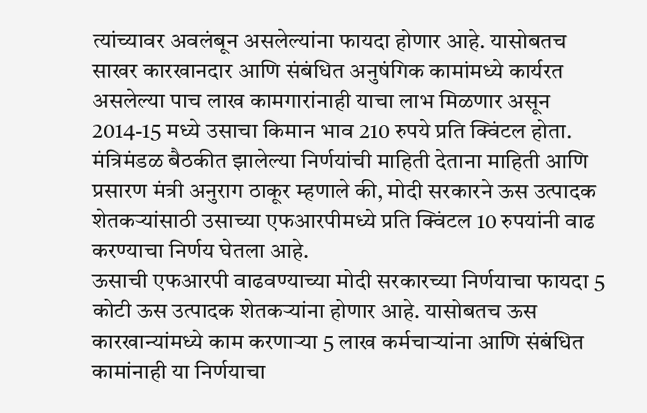त्यांच्यावर अवलंबून असलेल्यांना फायदा होणार आहे. यासोबतच साखर कारखानदार आणि संबंधित अनुषंगिक कामांमध्ये कार्यरत असलेल्या पाच लाख कामगारांनाही याचा लाभ मिळणार असून 2014-15 मध्ये उसाचा किमान भाव 210 रुपये प्रति क्विंटल होता.
मंत्रिमंडळ बैठकीत झालेल्या निर्णयांची माहिती देताना माहिती आणि प्रसारण मंत्री अनुराग ठाकूर म्हणाले की, मोदी सरकारने ऊस उत्पादक शेतकऱ्यांसाठी उसाच्या एफआरपीमध्ये प्रति क्विंटल 10 रुपयांनी वाढ करण्याचा निर्णय घेतला आहे.
ऊसाची एफआरपी वाढवण्याच्या मोदी सरकारच्या निर्णयाचा फायदा 5 कोटी ऊस उत्पादक शेतकऱ्यांना होणार आहे. यासोबतच ऊस कारखान्यांमध्ये काम करणाऱ्या 5 लाख कर्मचाऱ्यांना आणि संबंधित कामांनाही या निर्णयाचा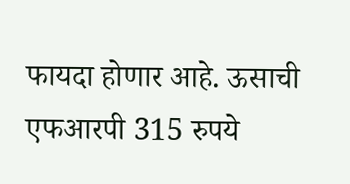फायदा होणार आहे. ऊसाची एफआरपी 315 रुपये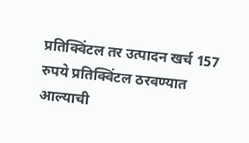प्रतिक्विंटल तर उत्पादन खर्च 157 रुपये प्रतिक्विंटल ठरवण्यात आल्याची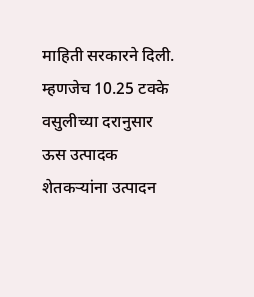माहिती सरकारने दिली. म्हणजेच 10.25 टक्के वसुलीच्या दरानुसार ऊस उत्पादक शेतकऱ्यांना उत्पादन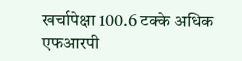खर्चापेक्षा 100.6 टक्के अधिक एफआरपी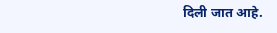दिली जात आहे.